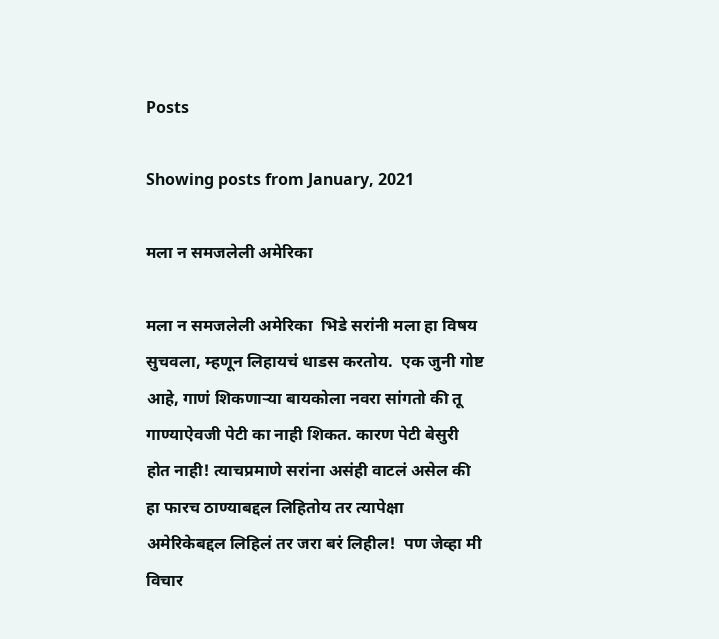Posts

Showing posts from January, 2021

मला न समजलेली अमेरिका

मला न समजलेली अमेरिका  भिडे सरांनी मला हा विषय सुचवला, म्हणून लिहायचं धाडस करतोय.  एक जुनी गोष्ट आहे, गाणं शिकणाऱ्या बायकोला नवरा सांगतो की तू गाण्याऐवजी पेटी का नाही शिकत. कारण पेटी बेसुरी होत नाही! त्याचप्रमाणे सरांना असंही वाटलं असेल की हा फारच ठाण्याबद्दल लिहितोय तर त्यापेक्षा अमेरिकेबद्दल लिहिलं तर जरा बरं लिहील!  पण जेव्हा मी विचार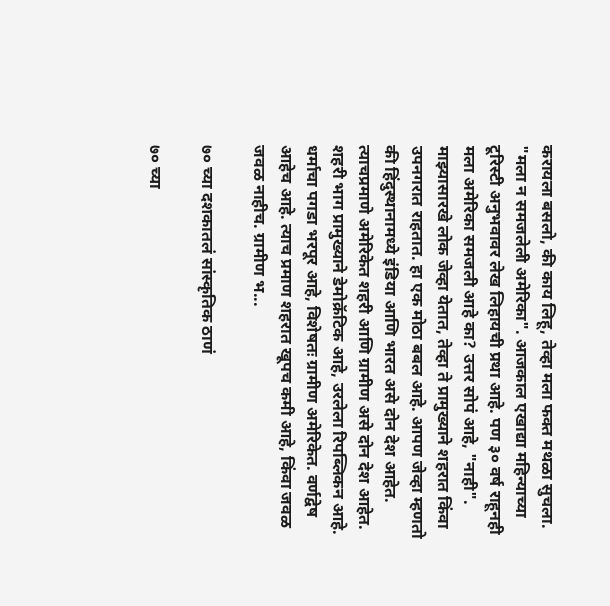करायला बसलो, की काय लिहू, तेव्हा मला फक्त मथळा सुचला. "मला न समजलेली अमेरिका". आजकाल एखाद्या महिन्याच्या टूरिस्टी अनुभवावर लेख लिहायची प्रथा आहे. पण ३० वर्ष राहूनही मला अमेरिका समजली आहे का? उत्तर सोपं आहे, "नाही".  माझ्यासारखे लोक जेव्हा येतात, तेव्हा ते प्रामुख्याने शहरात किंवा उपनगरात राहतात. हा एक मोठा बबल आहे. आपण जेव्हा म्हणतो की हिंदुस्थानामध्ये इंडिया आणि भारत असे दोन देश आहेत. त्याचप्रमाणे अमेरिकेत शहरी आणि ग्रामीण असे दोन देश आहेत. शहरी भाग प्रामुख्याने डेमोक्रॅटिक आहे, उरलेला रिपब्लिकन आहे. धर्माचा पगडा भरपूर आहे, विशेषतः ग्रामीण अमेरिकेत. वर्णद्वेष आहेच आहे. त्याच प्रमाण शहरात खूपच कमी आहे, किंवा जवळ जवळ नाहीच. ग्रामीण भ...

७० च्या दशकातलं सांस्कृतिक ठाणं

७० च्या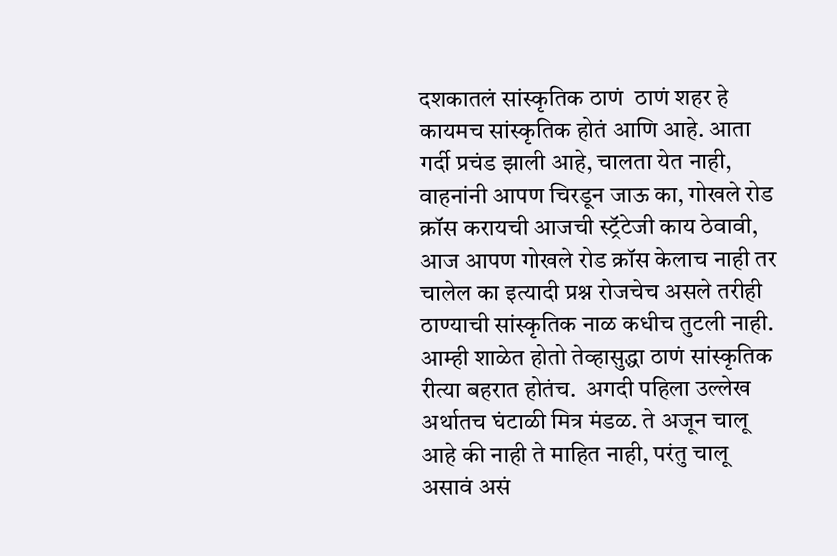दशकातलं सांस्कृतिक ठाणं  ठाणं शहर हे कायमच सांस्कृतिक होतं आणि आहे. आता गर्दी प्रचंड झाली आहे, चालता येत नाही, वाहनांनी आपण चिरडून जाऊ का, गोखले रोड क्रॉस करायची आजची स्ट्रॅटेजी काय ठेवावी, आज आपण गोखले रोड क्रॉस केलाच नाही तर चालेल का इत्यादी प्रश्न रोजचेच असले तरीही ठाण्याची सांस्कृतिक नाळ कधीच तुटली नाही.  आम्ही शाळेत होतो तेव्हासुद्धा ठाणं सांस्कृतिक रीत्या बहरात होतंच.  अगदी पहिला उल्लेख अर्थातच घंटाळी मित्र मंडळ. ते अजून चालू आहे की नाही ते माहित नाही, परंतु चालू असावं असं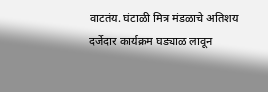वाटतंय. घंटाळी मित्र मंडळाचे अतिशय दर्जेदार कार्यक्रम घड्याळ लावून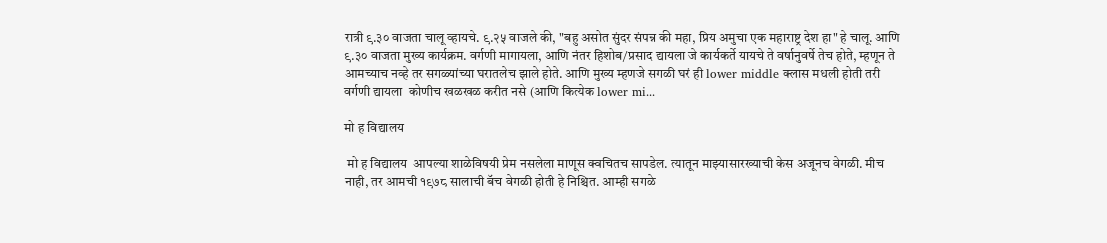रात्री ९.३० वाजता चालू व्हायचे. ९.२५ वाजले की, "बहु असोत सुंदर संपन्न की महा, प्रिय अमुचा एक महाराष्ट्र देश हा" हे चालू. आणि ९.३० वाजता मुख्य कार्यक्रम. वर्गणी मागायला, आणि नंतर हिशोब/प्रसाद द्यायला जे कार्यकर्ते यायचे ते वर्षानुवर्षे तेच होते, म्हणून ते आमच्याच नव्हे तर सगळ्यांच्या घरातलेच झाले होते. आणि मुख्य म्हणजे सगळी घरं ही lower middle क्लास मधली होती तरी वर्गणी द्यायला  कोणीच खळखळ करीत नसे (आणि कित्येक lower mi...

मो ह विद्यालय

 मो ह विद्यालय  आपल्या शाळेविषयी प्रेम नसलेला माणूस क्वचितच सापडेल. त्यातून माझ्यासारख्याची केस अजूनच वेगळी. मीच नाही, तर आमची १९७८ सालाची बॅच वेगळी होती हे निश्चित. आम्ही सगळे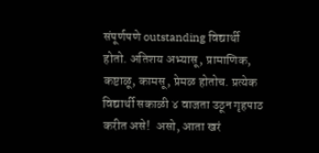संपूर्णपणे outstanding विद्यार्थी होतो. अतिशय अभ्यासू, प्रामाणिक, कष्टाळू, कामसू, प्रेमळ होतोच. प्रत्येक विद्यार्थी सकाळी ४ वाजता उठून गृहपाठ करीत असे!  असो, आता खरं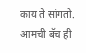काय ते सांगतो. आमची बॅच ही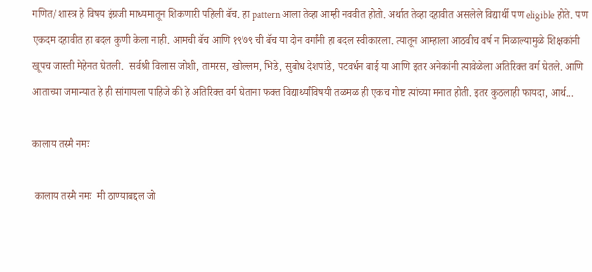गणित/शास्त्र हे विषय इंग्रजी माध्यमातून शिकणारी पहिली बॅच. हा pattern आला तेव्हा आम्ही नववीत होतो. अर्थात तेव्हा दहावीत असलेले विद्यार्थी पण eligible होते. पण एकदम दहावीत हा बदल कुणी केला नाही. आमची बॅच आणि १९७९ ची बॅच या दोन वर्गांनी हा बदल स्वीकारला. त्यातून आम्हाला आठवीच वर्ष न मिळाल्यामुळे शिक्षकांनी खूपच जास्ती मेहेनत घेतली.  सर्वश्री विलास जोशी, तामरस, खोल्लम, भिडे, सुबोध देशपांडे, पटवर्धन बाई या आणि इतर अनेकांनी त्यावेळेला अतिरिक्त वर्ग घेतले. आणि आताच्या जमान्यात हे ही सांगायला पाहिजे की हे अतिरिक्त वर्ग घेताना फक्त विद्यार्थ्यांविषयी तळमळ ही एकच गोष्ट त्यांच्या मनात होती. इतर कुठलाही फायदा, आर्थ...

कालाय तस्मै नमः

 कालाय तस्मै नमः  मी ठाण्याबद्दल जो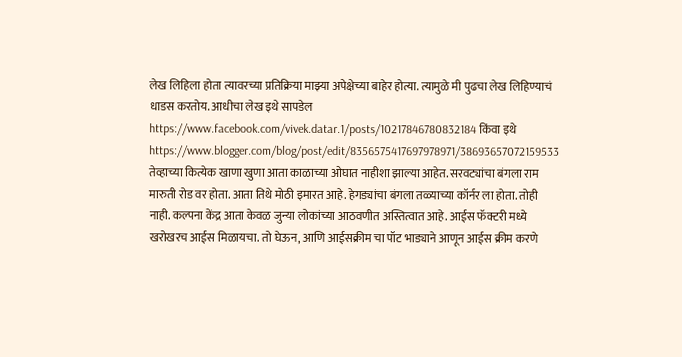लेख लिहिला होता त्यावरच्या प्रतिक्रिया माझ्या अपेक्षेच्या बाहेर होत्या. त्यामुळे मी पुढचा लेख लिहिण्याचं धाडस करतोय. आधीचा लेख इथे सापडेल https://www.facebook.com/vivek.datar.1/posts/10217846780832184 किंवा इथे https://www.blogger.com/blog/post/edit/8356575417697978971/38693657072159533 तेव्हाच्या कित्येक खाणा खुणा आता काळाच्या ओघात नाहीशा झाल्या आहेत. सरवट्यांचा बंगला राम मारुती रोड वर होता. आता तिथे मोठी इमारत आहे. हेगड्यांचा बंगला तळ्याच्या कॉर्नर ला होता. तोही नाही. कल्पना केंद्र आता केवळ जुन्या लोकांच्या आठवणीत अस्तित्वात आहे. आईस फॅक्टरी मध्ये खरोखरच आईस मिळायचा. तो घेऊन, आणि आईसक्रीम चा पॉट भाड्याने आणून आईस क्रीम करणे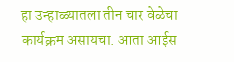हा उन्हाळ्यातला तीन चार वेळेचा कार्यक्रम असायचा. आता आईस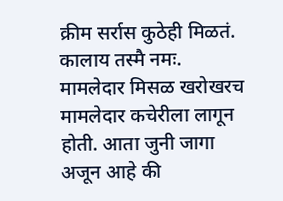क्रीम सर्रास कुठेही मिळतं. कालाय तस्मै नमः.  मामलेदार मिसळ खरोखरच मामलेदार कचेरीला लागून होती. आता जुनी जागा अजून आहे की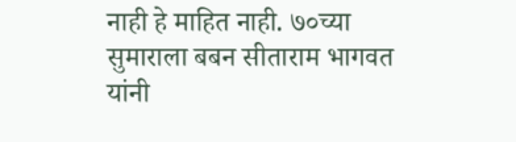नाही हे माहित नाही. ७०च्या सुमाराला बबन सीताराम भागवत यांनी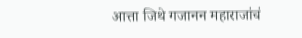आत्ता जिथे गजानन महाराजांचं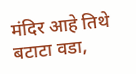मंदिर आहे तिथे बटाटा वडा,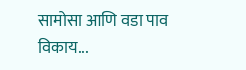सामोसा आणि वडा पाव विकाय...